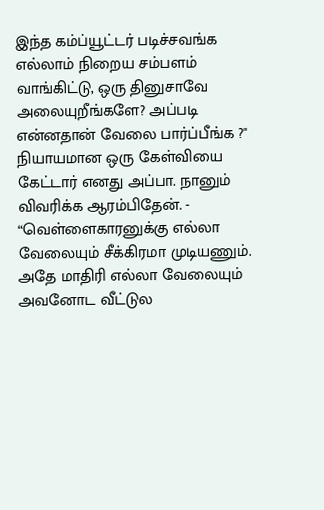இந்த கம்ப்யூட்டர் படிச்சவங்க எல்லாம் நிறைய சம்பளம் வாங்கிட்டு, ஒரு தினுசாவே அலையுறீங்களே? அப்படி என்னதான் வேலை பார்ப்பீங்க ?" நியாயமான ஒரு கேள்வியை கேட்டார் எனது அப்பா. நானும் விவரிக்க ஆரம்பிதேன். - “வெள்ளைகாரனுக்கு எல்லா வேலையும் சீக்கிரமா முடியணும். அதே மாதிரி எல்லா வேலையும் அவனோட வீட்டுல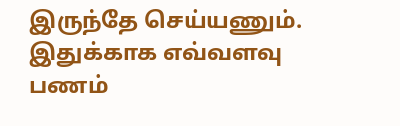இருந்தே செய்யணும். இதுக்காக எவ்வளவு பணம்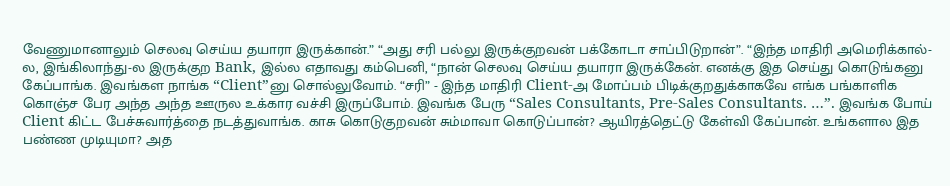வேணுமானாலும் செலவு செய்ய தயாரா இருக்கான்.” “அது சரி பல்லு இருக்குறவன் பக்கோடா சாப்பிடுறான்”. “இந்த மாதிரி அமெரிக்கால்-ல, இங்கிலாந்து-ல இருக்குற Bank, இல்ல எதாவது கம்பெனி, “நான் செலவு செய்ய தயாரா இருக்கேன். எனக்கு இத செய்து கொடுங்கனு கேப்பாங்க. இவங்கள நாங்க “Client”னு சொல்லுவோம். “சரி” - இந்த மாதிரி Client-அ மோப்பம் பிடிக்குறதுக்காகவே எங்க பங்காளிக கொஞ்ச பேர அந்த அந்த ஊருல உக்கார வச்சி இருப்போம். இவங்க பேரு “Sales Consultants, Pre-Sales Consultants. …”. இவங்க போய் Client கிட்ட பேச்சுவார்த்தை நடத்துவாங்க. காசு கொடுகுறவன் சும்மாவா கொடுப்பான்? ஆயிரத்தெட்டு கேள்வி கேப்பான். உங்களால இத பண்ண முடியுமா? அத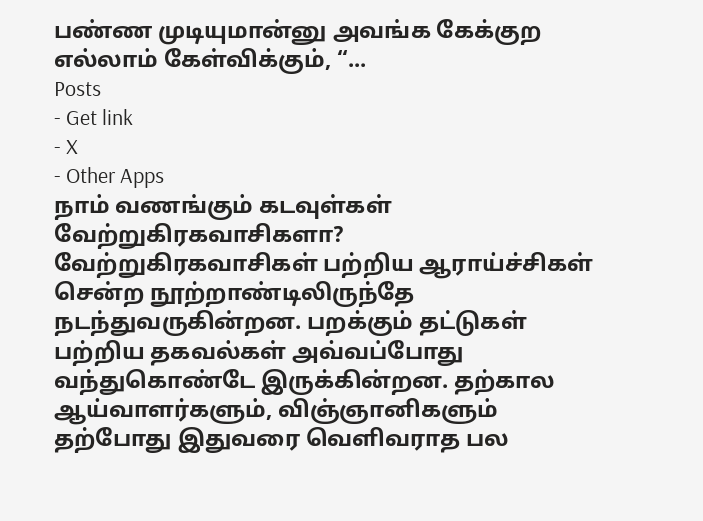பண்ண முடியுமான்னு அவங்க கேக்குற எல்லாம் கேள்விக்கும், “...
Posts
- Get link
- X
- Other Apps
நாம் வணங்கும் கடவுள்கள் வேற்றுகிரகவாசிகளா? வேற்றுகிரகவாசிகள் பற்றிய ஆராய்ச்சிகள் சென்ற நூற்றாண்டிலிருந்தே நடந்துவருகின்றன. பறக்கும் தட்டுகள் பற்றிய தகவல்கள் அவ்வப்போது வந்துகொண்டே இருக்கின்றன. தற்கால ஆய்வாளர்களும், விஞ்ஞானிகளும் தற்போது இதுவரை வெளிவராத பல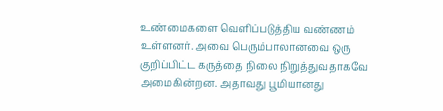உண்மைகளை வெளிப்படுத்திய வண்ணம் உள்ளனர். அவை பெரும்பாலானவை ஒரு குறிப்பிட்ட கருத்தை நிலை நிறுத்துவதாகவே அமைகின்றன. அதாவது பூமியானது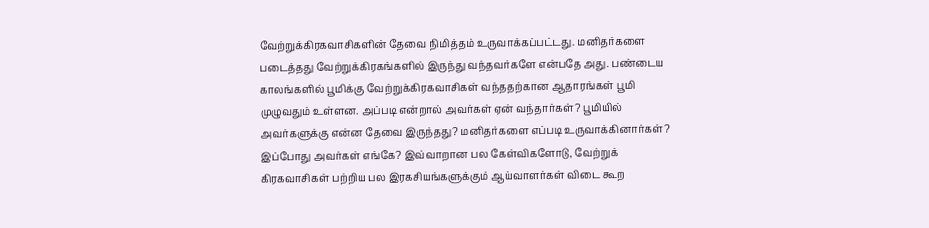வேற்றுக்கிரகவாசிகளின் தேவை நிமித்தம் உருவாக்கப்பட்டது. மனிதர்களை படைத்தது வேற்றுக்கிரகங்களில் இருந்து வந்தவர்களே என்பதே அது. பண்டைய காலங்களில் பூமிக்கு வேற்றுக்கிரகவாசிகள் வந்ததற்கான ஆதாரங்கள் பூமி முழுவதும் உள்ளன. அப்படி என்றால் அவர்கள் ஏன் வந்தார்கள்? பூமியில் அவர்களுக்கு என்ன தேவை இருந்தது? மனிதர்களை எப்படி உருவாக்கினார்கள்? இப்போது அவர்கள் எங்கே? இவ்வாறான பல கேள்விகளோடு, வேற்றுக் கிரகவாசிகள் பற்றிய பல இரகசியங்களுக்கும் ஆய்வாளர்கள் விடை கூற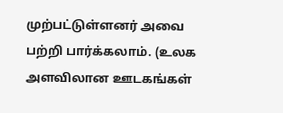முற்பட்டுள்ளனர் அவை பற்றி பார்க்கலாம். (உலக அளவிலான ஊடகங்கள்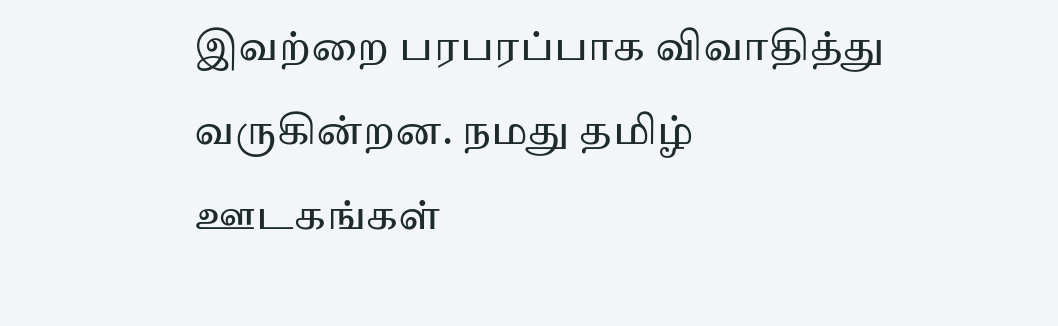இவற்றை பரபரப்பாக விவாதித்து வருகின்றன. நமது தமிழ் ஊடகங்கள்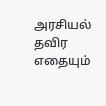அரசியல் தவிர எதையும்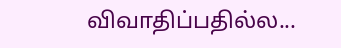விவாதிப்பதில்ல...